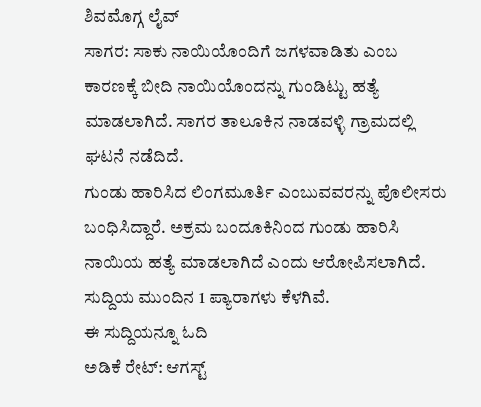ಶಿವಮೊಗ್ಗ ಲೈವ್
ಸಾಗರ: ಸಾಕು ನಾಯಿಯೊಂದಿಗೆ ಜಗಳವಾಡಿತು ಎಂಬ ಕಾರಣಕ್ಕೆ ಬೀದಿ ನಾಯಿಯೊಂದನ್ನು ಗುಂಡಿಟ್ಟು ಹತ್ಯೆ ಮಾಡಲಾಗಿದೆ. ಸಾಗರ ತಾಲೂಕಿನ ನಾಡವಳ್ಳಿ ಗ್ರಾಮದಲ್ಲಿ ಘಟನೆ ನಡೆದಿದೆ.
ಗುಂಡು ಹಾರಿಸಿದ ಲಿಂಗಮೂರ್ತಿ ಎಂಬುವವರನ್ನು ಪೊಲೀಸರು ಬಂಧಿಸಿದ್ದಾರೆ. ಅಕ್ರಮ ಬಂದೂಕಿನಿಂದ ಗುಂಡು ಹಾರಿಸಿ ನಾಯಿಯ ಹತ್ಯೆ ಮಾಡಲಾಗಿದೆ ಎಂದು ಆರೋಪಿಸಲಾಗಿದೆ. ಸುದ್ದಿಯ ಮುಂದಿನ 1 ಪ್ಯಾರಾಗಳು ಕೆಳಗಿವೆ.
ಈ ಸುದ್ದಿಯನ್ನೂ ಓದಿ
ಅಡಿಕೆ ರೇಟ್: ಆಗಸ್ಟ್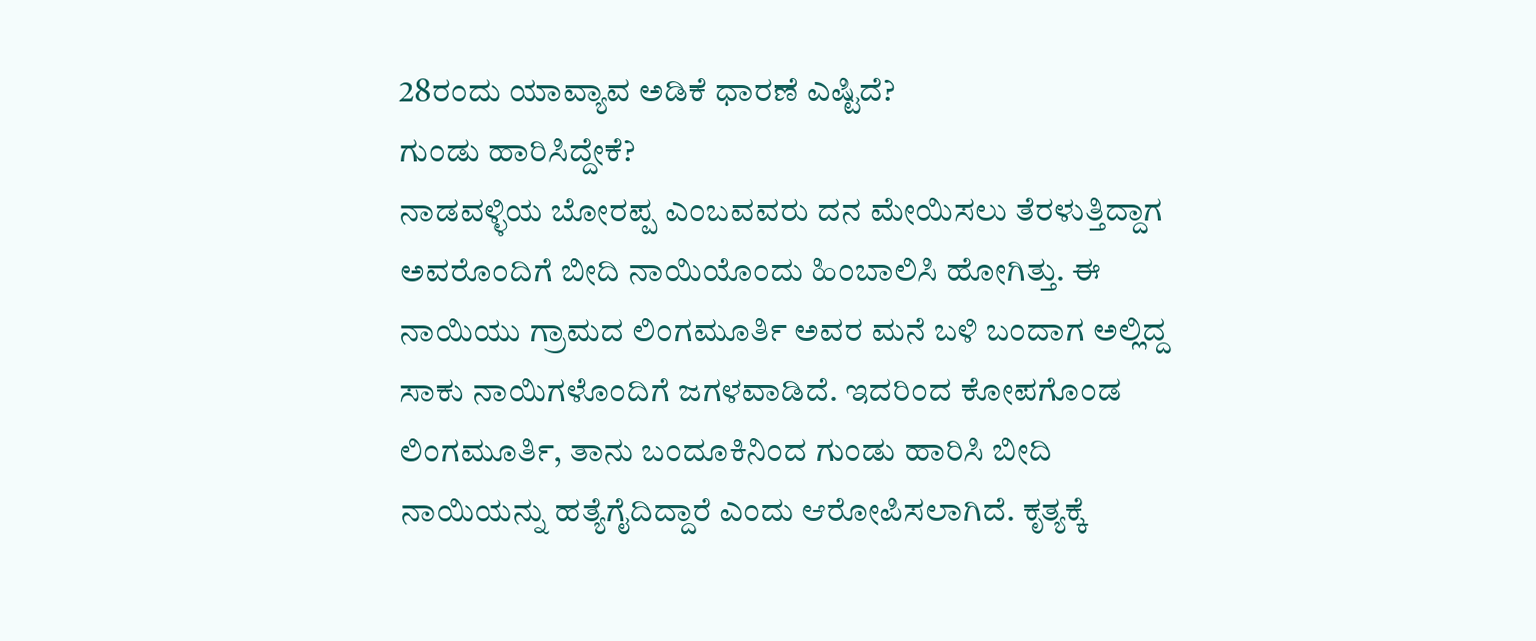28ರಂದು ಯಾವ್ಯಾವ ಅಡಿಕೆ ಧಾರಣೆ ಎಷ್ಟಿದೆ?
ಗುಂಡು ಹಾರಿಸಿದ್ದೇಕೆ?
ನಾಡವಳ್ಳಿಯ ಬೋರಪ್ಪ ಎಂಬವವರು ದನ ಮೇಯಿಸಲು ತೆರಳುತ್ತಿದ್ದಾಗ ಅವರೊಂದಿಗೆ ಬೀದಿ ನಾಯಿಯೊಂದು ಹಿಂಬಾಲಿಸಿ ಹೋಗಿತ್ತು. ಈ ನಾಯಿಯು ಗ್ರಾಮದ ಲಿಂಗಮೂರ್ತಿ ಅವರ ಮನೆ ಬಳಿ ಬಂದಾಗ ಅಲ್ಲಿದ್ದ ಸಾಕು ನಾಯಿಗಳೊಂದಿಗೆ ಜಗಳವಾಡಿದೆ. ಇದರಿಂದ ಕೋಪಗೊಂಡ ಲಿಂಗಮೂರ್ತಿ, ತಾನು ಬಂದೂಕಿನಿಂದ ಗುಂಡು ಹಾರಿಸಿ ಬೀದಿ ನಾಯಿಯನ್ನು ಹತ್ಯೆಗೈದಿದ್ದಾರೆ ಎಂದು ಆರೋಪಿಸಲಾಗಿದೆ. ಕೃತ್ಯಕ್ಕೆ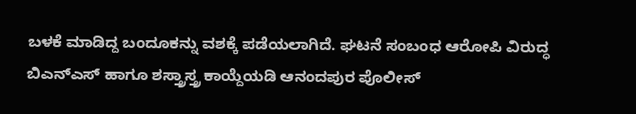ಬಳಕೆ ಮಾಡಿದ್ದ ಬಂದೂಕನ್ನು ವಶಕ್ಕೆ ಪಡೆಯಲಾಗಿದೆ. ಘಟನೆ ಸಂಬಂಧ ಆರೋಪಿ ವಿರುದ್ಧ ಬಿಎನ್ಎಸ್ ಹಾಗೂ ಶಸ್ತ್ರಾಸ್ತ್ರ ಕಾಯ್ದೆಯಡಿ ಆನಂದಪುರ ಪೊಲೀಸ್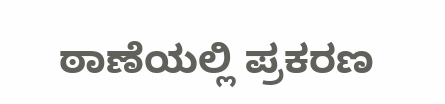ಠಾಣೆಯಲ್ಲಿ ಪ್ರಕರಣ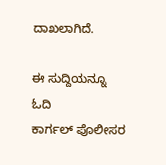ದಾಖಲಾಗಿದೆ.

ಈ ಸುದ್ದಿಯನ್ನೂ ಓದಿ
ಕಾರ್ಗಲ್ ಪೊಲೀಸರ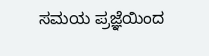ಸಮಯ ಪ್ರಜ್ಞೆಯಿಂದ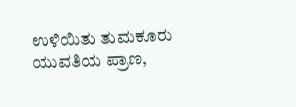ಉಳಿಯಿತು ತುಮಕೂರು ಯುವತಿಯ ಪ್ರಾಣ,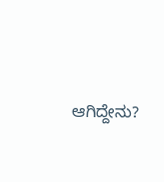ಆಗಿದ್ದೇನು?